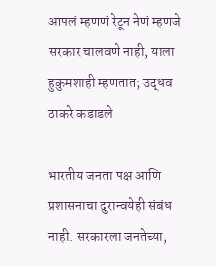आपलं म्हणणं रेटून नेणं म्हणजे सरकार चालवणे नाही, याला हुकुमशाही म्हणतात; उद्धव ठाकरे कडाडले

भारतीय जनता पक्ष आणि प्रशासनाचा दुरान्वयेही संबंध नाही. सरकारला जनतेच्या,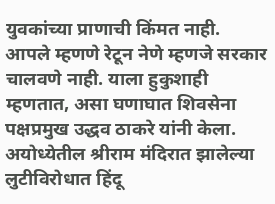युवकांच्या प्राणाची किंमत नाही. आपले म्हणणे रेटून नेणे म्हणजे सरकार चालवणे नाही. याला हुकुशाही म्हणतात, असा घणाघात शिवसेना पक्षप्रमुख उद्धव ठाकरे यांनी केला. अयोध्येतील श्रीराम मंदिरात झालेल्या लुटीविरोधात हिंदू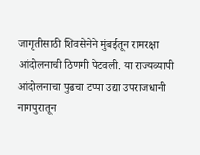जागृतीसाठी शिवसेनेने मुंबईतून रामरक्षा आंदोलनाची ठिणगी पेटवली. या राज्यव्यापी आंदोलनाचा पुढचा टप्पा उद्या उपराजधानी नागपुरातून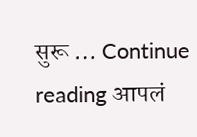सुरू … Continue reading आपलं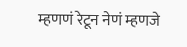म्हणणं रेटून नेणं म्हणजे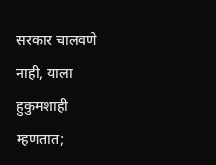सरकार चालवणे नाही, याला हुकुमशाही म्हणतात;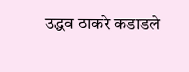उद्धव ठाकरे कडाडले